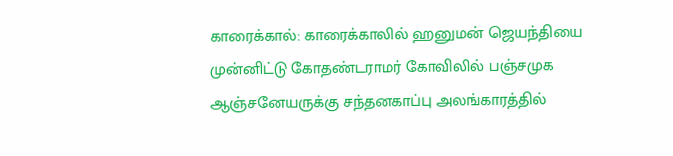காரைக்கால்: காரைக்காலில் ஹனுமன் ஜெயந்தியை முன்னிட்டு கோதண்டராமர் கோவிலில் பஞ்சமுக ஆஞ்சனேயருக்கு சந்தனகாப்பு அலங்காரத்தில்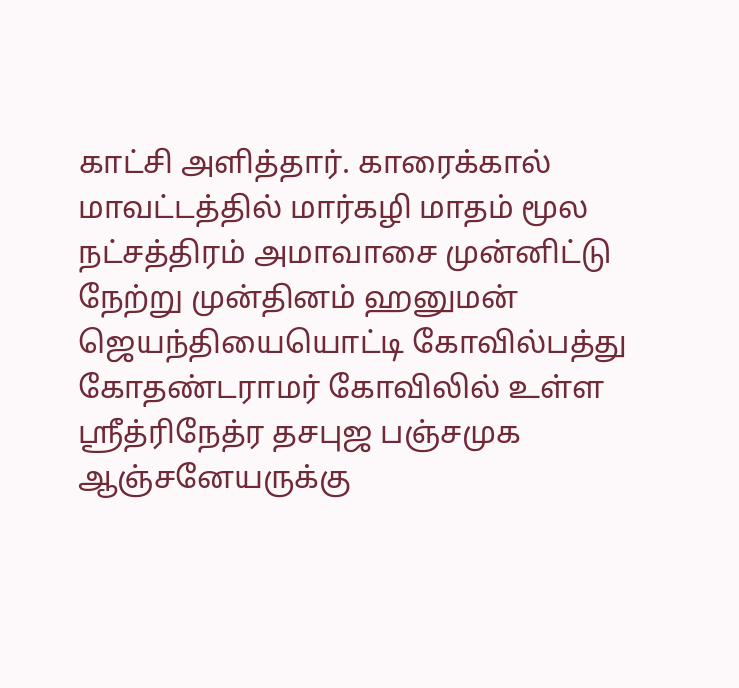காட்சி அளித்தார். காரைக்கால் மாவட்டத்தில் மார்கழி மாதம் மூல நட்சத்திரம் அமாவாசை முன்னிட்டு நேற்று முன்தினம் ஹனுமன் ஜெயந்தியையொட்டி கோவில்பத்து கோதண்டராமர் கோவிலில் உள்ள ஸ்ரீத்ரிநேத்ர தசபுஜ பஞ்சமுக ஆஞ்சனேயருக்கு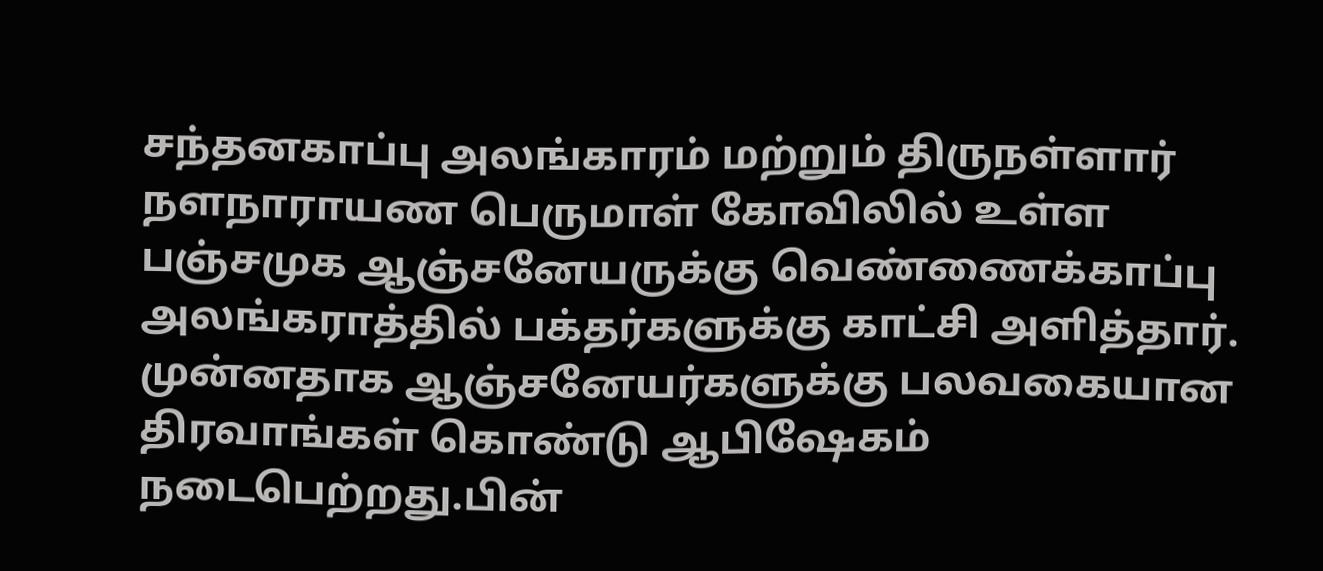சந்தனகாப்பு அலங்காரம் மற்றும் திருநள்ளார் நளநாராயண பெருமாள் கோவிலில் உள்ள பஞ்சமுக ஆஞ்சனேயருக்கு வெண்ணைக்காப்பு அலங்கராத்தில் பக்தர்களுக்கு காட்சி அளித்தார். முன்னதாக ஆஞ்சனேயர்களுக்கு பலவகையான திரவாங்கள் கொண்டு ஆபிஷேகம் நடைபெற்றது.பின்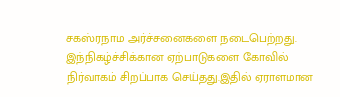சகஸ்ரநாம அர்ச்சனைகளை நடைபெற்றது. இந்நிகழ்ச்சிக்கான ஏற்பாடுகளை கோவில் நிர்வாகம் சிறப்பாக செய்தது.இதில் ஏராளமான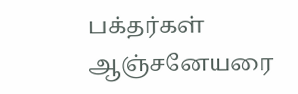பக்தர்கள் ஆஞ்சனேயரை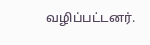வழிப்பட்டனர்.